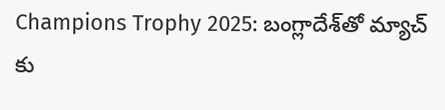Champions Trophy 2025: బంగ్లాదేశ్‌తో మ్యాచ్ కు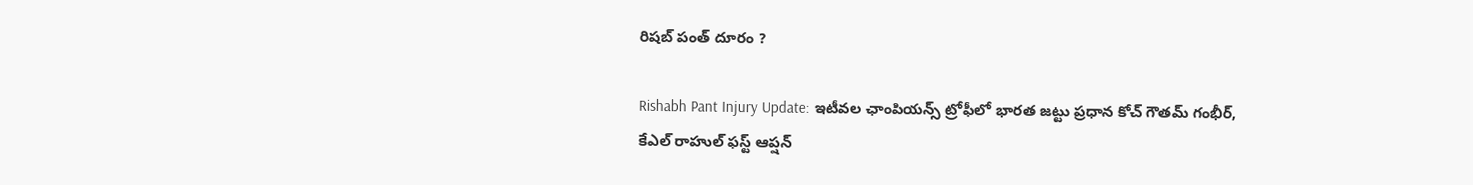రిషబ్ పంత్ దూరం ?

Rishabh Pant Injury Update: ఇటీవల ఛాంపియన్స్ ట్రోఫీలో భారత జట్టు ప్రధాన కోచ్ గౌతమ్ గంభీర్, కేఎల్ రాహుల్ ఫస్ట్ ఆప్షన్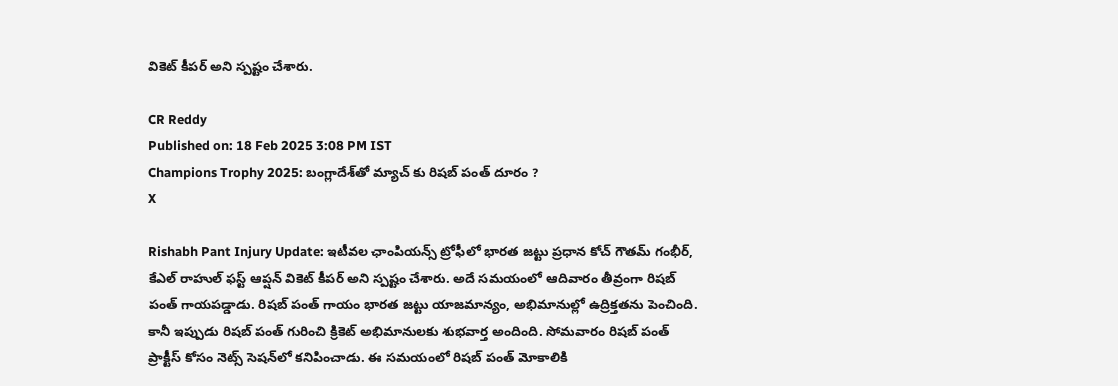వికెట్ కీపర్ అని స్పష్టం చేశారు.

CR Reddy
Published on: 18 Feb 2025 3:08 PM IST
Champions Trophy 2025: బంగ్లాదేశ్‌తో మ్యాచ్ కు రిషబ్ పంత్ దూరం ?
X

Rishabh Pant Injury Update: ఇటీవల ఛాంపియన్స్ ట్రోఫీలో భారత జట్టు ప్రధాన కోచ్ గౌతమ్ గంభీర్, కేఎల్ రాహుల్ ఫస్ట్ ఆప్షన్ వికెట్ కీపర్ అని స్పష్టం చేశారు. అదే సమయంలో ఆదివారం తీవ్రంగా రిషబ్ పంత్ గాయపడ్డాడు. రిషబ్ పంత్ గాయం భారత జట్టు యాజమాన్యం, అభిమానుల్లో ఉద్రిక్తతను పెంచింది. కానీ ఇప్పుడు రిషబ్ పంత్ గురించి క్రికెట్ అభిమానులకు శుభవార్త అందింది. సోమవారం రిషబ్ పంత్ ప్రాక్టీస్ కోసం నెట్స్ సెషన్‌లో కనిపించాడు. ఈ సమయంలో రిషబ్ పంత్ మోకాలికి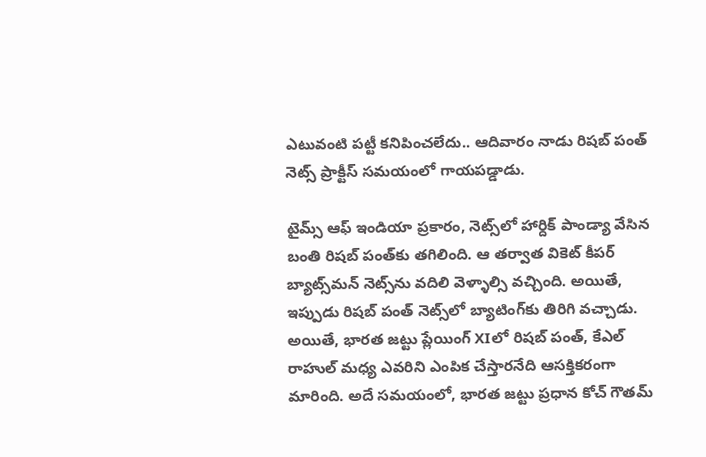ఎటువంటి పట్టీ కనిపించలేదు.. ఆదివారం నాడు రిషబ్ పంత్ నెట్స్ ప్రాక్టీస్ సమయంలో గాయపడ్డాడు.

టైమ్స్ ఆఫ్ ఇండియా ప్రకారం, నెట్స్‌లో హార్దిక్ పాండ్యా వేసిన బంతి రిషబ్ పంత్‌కు తగిలింది. ఆ తర్వాత వికెట్ కీపర్ బ్యాట్స్‌మన్ నెట్స్‌ను వదిలి వెళ్ళాల్సి వచ్చింది. అయితే, ఇప్పుడు రిషబ్ పంత్ నెట్స్‌లో బ్యాటింగ్‌కు తిరిగి వచ్చాడు. అయితే, భారత జట్టు ప్లేయింగ్ XIలో రిషబ్ పంత్, కేఎల్ రాహుల్ మధ్య ఎవరిని ఎంపిక చేస్తారనేది ఆసక్తికరంగా మారింది. అదే సమయంలో, భారత జట్టు ప్రధాన కోచ్ గౌతమ్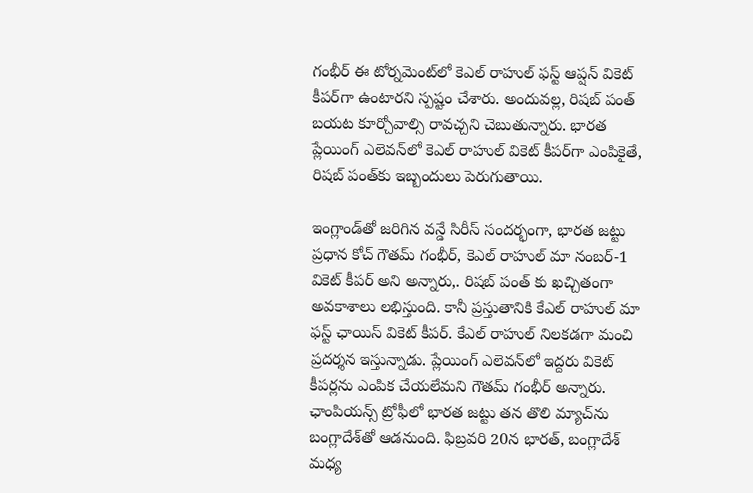గంభీర్ ఈ టోర్నమెంట్‌లో కెఎల్ రాహుల్ ఫస్ట్ ఆప్షన్ వికెట్ కీపర్‌గా ఉంటారని స్పష్టం చేశారు. అందువల్ల, రిషబ్ పంత్ బయట కూర్చోవాల్సి రావచ్చని చెబుతున్నారు. భారత ప్లేయింగ్ ఎలెవన్‌లో కెఎల్ రాహుల్ వికెట్ కీపర్‌గా ఎంపికైతే, రిషబ్ పంత్‌కు ఇబ్బందులు పెరుగుతాయి.

ఇంగ్లాండ్‌తో జరిగిన వన్డే సిరీస్ సందర్భంగా, భారత జట్టు ప్రధాన కోచ్ గౌతమ్ గంభీర్, కెఎల్ రాహుల్ మా నంబర్-1 వికెట్ కీపర్ అని అన్నారు,. రిషబ్ పంత్ కు ఖచ్చితంగా అవకాశాలు లభిస్తుంది. కానీ ప్రస్తుతానికి కేఎల్ రాహుల్ మా ఫస్ట్ ఛాయిస్ వికెట్ కీపర్. కేఎల్ రాహుల్ నిలకడగా మంచి ప్రదర్శన ఇస్తున్నాడు. ప్లేయింగ్ ఎలెవన్‌లో ఇద్దరు వికెట్ కీపర్లను ఎంపిక చేయలేమని గౌతమ్ గంభీర్ అన్నారు. ఛాంపియన్స్ ట్రోఫీలో భారత జట్టు తన తొలి మ్యాచ్‌ను బంగ్లాదేశ్‌తో ఆడనుంది. ఫిబ్రవరి 20న భారత్, బంగ్లాదేశ్ మధ్య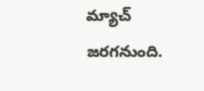మ్యాచ్ జరగనుంది.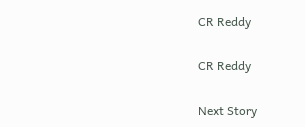CR Reddy

CR Reddy

Next Story